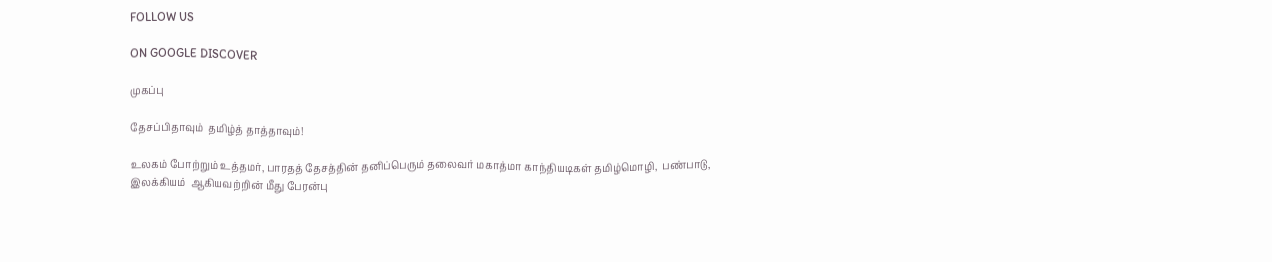FOLLOW US

ON GOOGLE DISCOVER

முகப்பு

தேசப்பிதாவும்  தமிழ்த் தாத்தாவும்!

உலகம் போற்றும் உத்தமர், பாரதத் தேசத்தின் தனிப்பெரும் தலைவர் மகாத்மா காந்தியடிகள் தமிழ்மொழி,  பண்பாடு, இலக்கியம்  ஆகியவற்றின் மீது பேரன்பு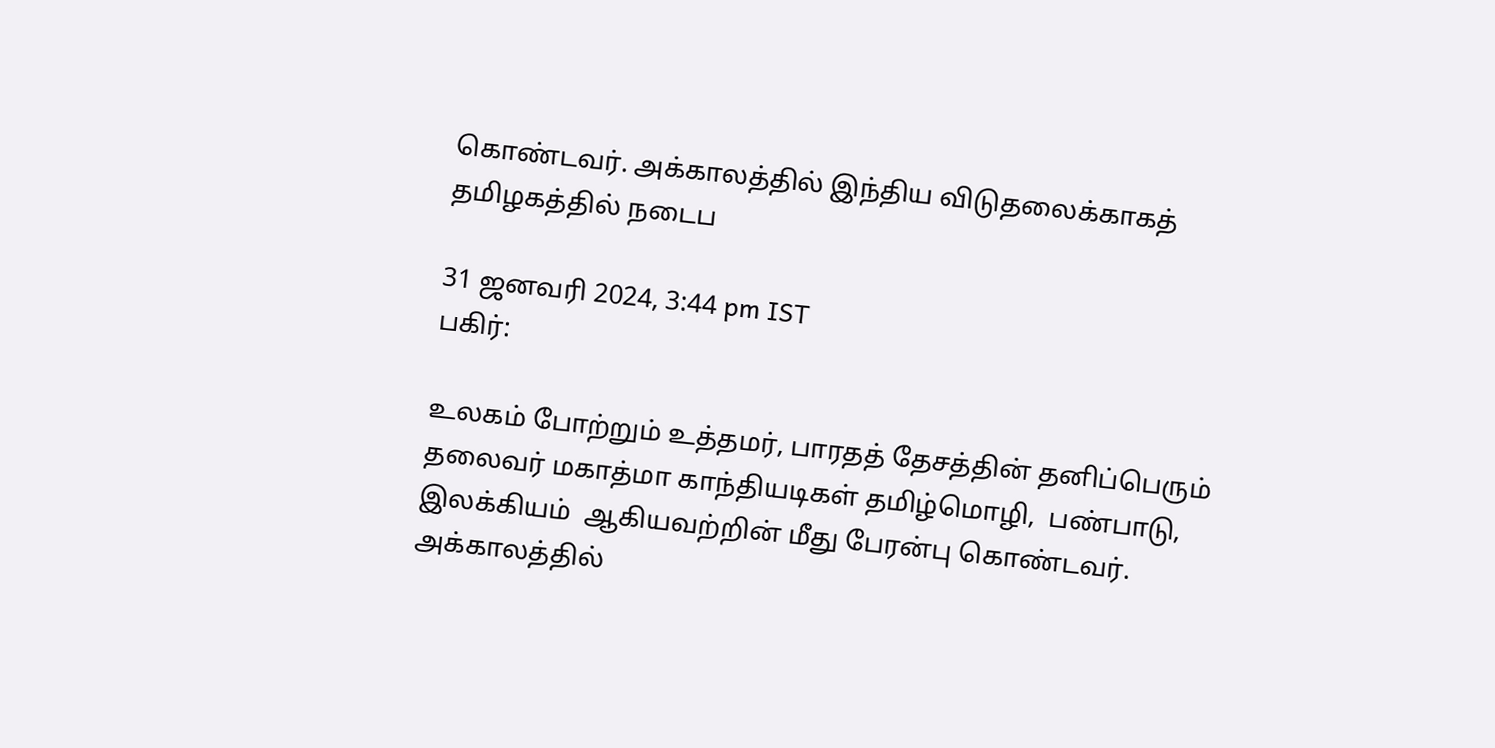கொண்டவர். அக்காலத்தில் இந்திய விடுதலைக்காகத்  தமிழகத்தில் நடைப

31 ஜனவரி 2024, 3:44 pm IST
பகிர்:

உலகம் போற்றும் உத்தமர், பாரதத் தேசத்தின் தனிப்பெரும் தலைவர் மகாத்மா காந்தியடிகள் தமிழ்மொழி,  பண்பாடு, இலக்கியம்  ஆகியவற்றின் மீது பேரன்பு கொண்டவர். அக்காலத்தில்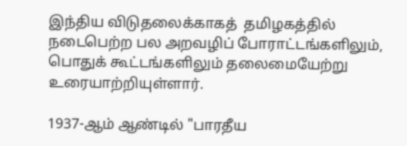இந்திய விடுதலைக்காகத்  தமிழகத்தில் நடைபெற்ற பல அறவழிப் போராட்டங்களிலும், பொதுக் கூட்டங்களிலும் தலைமையேற்று உரையாற்றியுள்ளார்.

1937-ஆம் ஆண்டில் "பாரதீய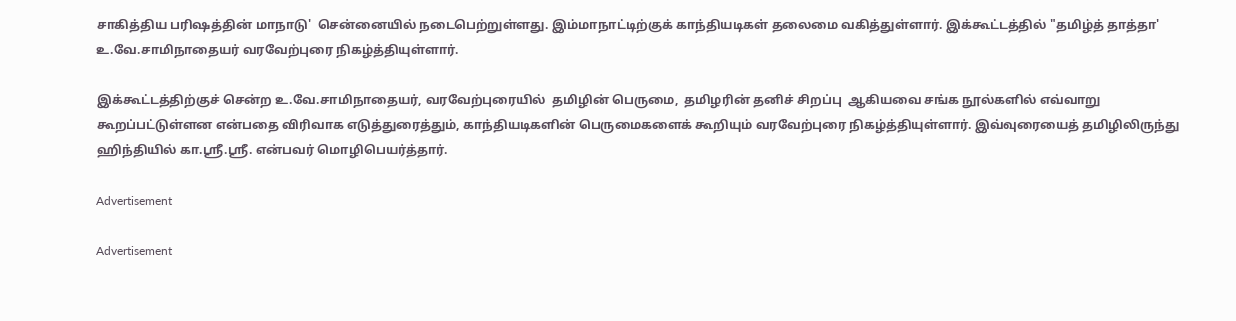சாகித்திய பரிஷத்தின் மாநாடு'  சென்னையில் நடைபெற்றுள்ளது. இம்மாநாட்டிற்குக் காந்தியடிகள் தலைமை வகித்துள்ளார். இக்கூட்டத்தில் "தமிழ்த் தாத்தா'  உ.வே.சாமிநாதையர் வரவேற்புரை நிகழ்த்தியுள்ளார்.

இக்கூட்டத்திற்குச் சென்ற உ.வே.சாமிநாதையர், வரவேற்புரையில்  தமிழின் பெருமை,  தமிழரின் தனிச் சிறப்பு  ஆகியவை சங்க நூல்களில் எவ்வாறு கூறப்பட்டுள்ளன என்பதை விரிவாக எடுத்துரைத்தும், காந்தியடிகளின் பெருமைகளைக் கூறியும் வரவேற்புரை நிகழ்த்தியுள்ளார். இவ்வுரையைத் தமிழிலிருந்து ஹிந்தியில் கா.ஸ்ரீ.ஸ்ரீ. என்பவர் மொழிபெயர்த்தார்.

Advertisement

Advertisement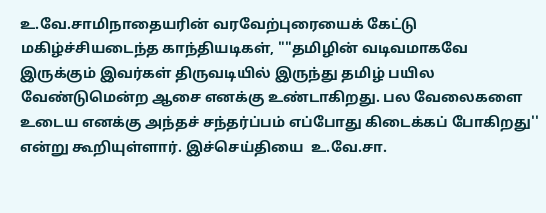உ.வே.சாமிநாதையரின் வரவேற்புரையைக் கேட்டு மகிழ்ச்சியடைந்த காந்தியடிகள், ""தமிழின் வடிவமாகவே இருக்கும் இவர்கள் திருவடியில் இருந்து தமிழ் பயில வேண்டுமென்ற ஆசை எனக்கு உண்டாகிறது. பல வேலைகளை உடைய எனக்கு அந்தச் சந்தர்ப்பம் எப்போது கிடைக்கப் போகிறது'' என்று கூறியுள்ளார். இச்செய்தியை  உ.வே.சா.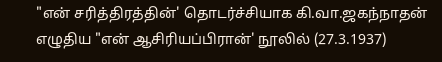"என் சரித்திரத்தின்' தொடர்ச்சியாக கி.வா.ஜகந்நாதன் எழுதிய "என் ஆசிரியப்பிரான்' நூலில் (27.3.1937)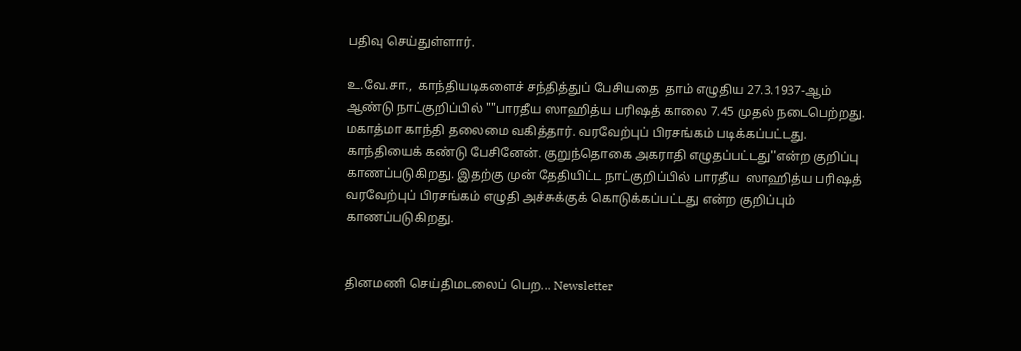பதிவு செய்துள்ளார்.

உ.வே.சா.,  காந்தியடிகளைச் சந்தித்துப் பேசியதை  தாம் எழுதிய 27.3.1937-ஆம் ஆண்டு நாட்குறிப்பில் ""பாரதீய ஸாஹித்ய பரிஷத் காலை 7.45 முதல் நடைபெற்றது. மகாத்மா காந்தி தலைமை வகித்தார். வரவேற்புப் பிரசங்கம் படிக்கப்பட்டது. காந்தியைக் கண்டு பேசினேன். குறுந்தொகை அகராதி எழுதப்பட்டது''என்ற குறிப்பு காணப்படுகிறது. இதற்கு முன் தேதியிட்ட நாட்குறிப்பில் பாரதீய  ஸாஹித்ய பரிஷத் வரவேற்புப் பிரசங்கம் எழுதி அச்சுக்குக் கொடுக்கப்பட்டது என்ற குறிப்பும் காணப்படுகிறது.


தினமணி செய்திமடலைப் பெற... Newsletter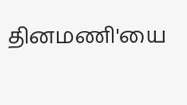தினமணி'யை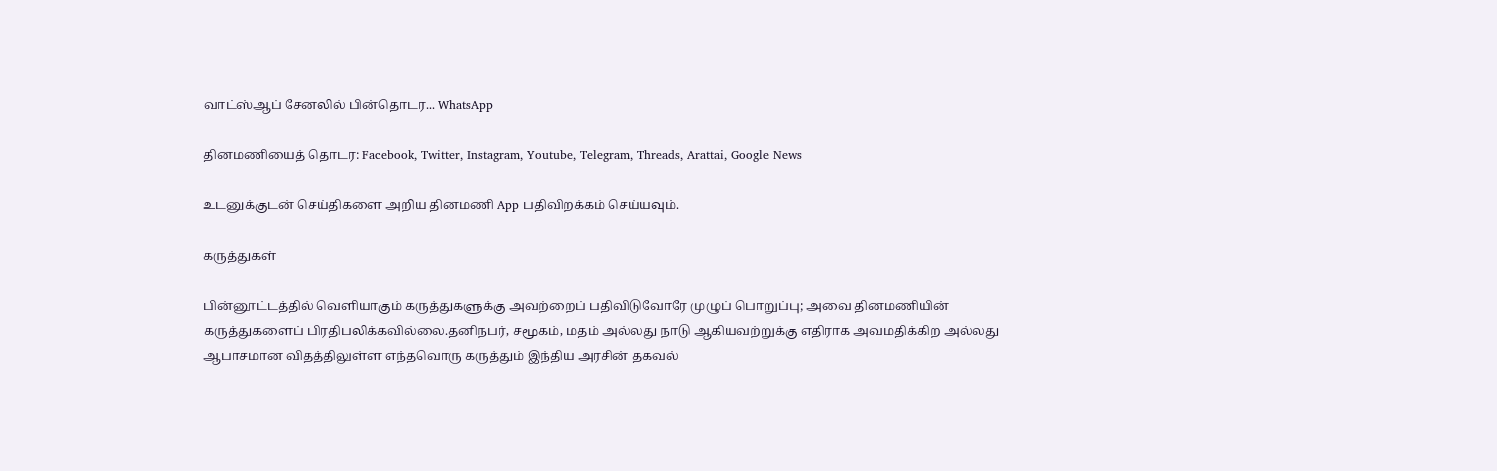வாட்ஸ்ஆப் சேனலில் பின்தொடர... WhatsApp

தினமணியைத் தொடர: Facebook, Twitter, Instagram, Youtube, Telegram, Threads, Arattai, Google News

உடனுக்குடன் செய்திகளை அறிய தினமணி App பதிவிறக்கம் செய்யவும்.

கருத்துகள்

பின்னூட்டத்தில் வெளியாகும் கருத்துகளுக்கு அவற்றைப் பதிவிடுவோரே முழுப் பொறுப்பு; அவை தினமணியின் கருத்துகளைப் பிரதிபலிக்கவில்லை.தனிநபர், சமூகம், மதம் அல்லது நாடு ஆகியவற்றுக்கு எதிராக அவமதிக்கிற அல்லது ஆபாசமான விதத்திலுள்ள எந்தவொரு கருத்தும் இந்திய அரசின் தகவல்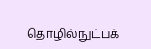தொழில்நுட்பக்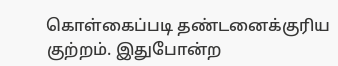கொள்கைப்படி தண்டனைக்குரிய குற்றம். இதுபோன்ற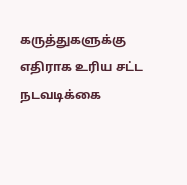கருத்துகளுக்கு எதிராக உரிய சட்ட நடவடிக்கை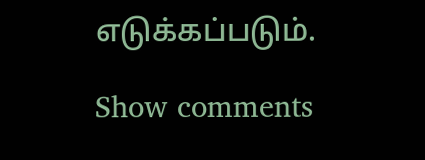எடுக்கப்படும்.

Show comments